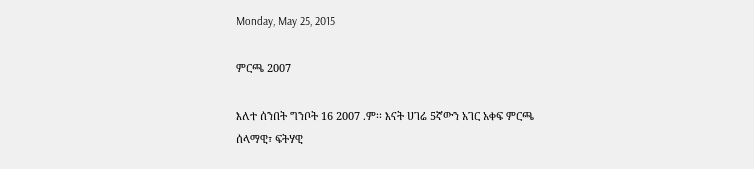Monday, May 25, 2015

ምርጫ 2007

እለተ ሰንበት ግንቦት 16 2007 .ም፡፡ እናት ሀገሬ 5ኛውን አገር አቀፍ ምርጫ ሰላማዊ፣ ፍትሃዊ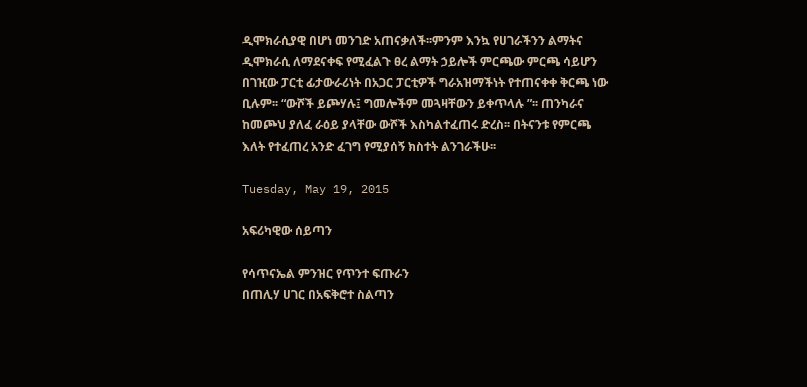ዲሞክራሲያዊ በሆነ መንገድ አጠናቃለች፡፡ምንም እንኳ የሀገራችንን ልማትና ዲሞክራሲ ለማደናቀፍ የሚፈልጉ ፀረ ልማት ኃይሎች ምርጫው ምርጫ ሳይሆን በገዢው ፓርቲ ፊታውራሪነት በአጋር ፓርቲዎች ግራአዝማችነት የተጠናቀቀ ቅርጫ ነው ቢሉም፡፡ “ውሾች ይጮሃሉ፤ ግመሎችም መጓዛቸውን ይቀጥላሉ ”፡፡ ጠንካራና ከመጮህ ያለፈ ራዕይ ያላቸው ውሾች እስካልተፈጠሩ ድረስ፡፡ በትናንቱ የምርጫ እለት የተፈጠረ አንድ ፈገግ የሚያሰኝ ክስተት ልንገራችሁ፡፡

Tuesday, May 19, 2015

አፍሪካዊው ሰይጣን

የሳጥናኤል ምንዝር የጥንተ ፍጡራን
በጠሊሃ ሀገር በአፍቅሮተ ስልጣን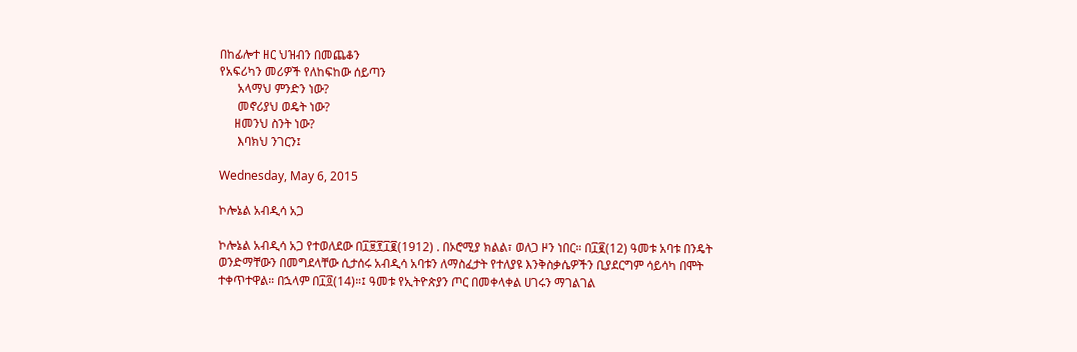በከፊሎተ ዘር ህዝብን በመጨቆን
የአፍሪካን መሪዎች የለከፍከው ሰይጣን
      አላማህ ምንድን ነው?
      መኖሪያህ ወዴት ነው?
     ዘመንህ ስንት ነው?
      እባክህ ንገርን፤

Wednesday, May 6, 2015

ኮሎኔል አብዲሳ አጋ

ኮሎኔል አብዲሳ አጋ የተወለደው በ፲፱፻፲፪(1912) . በኦሮሚያ ክልል፣ ወለጋ ዞን ነበር። በ፲፪(12) ዓመቱ አባቱ በንዴት ወንድማቸውን በመግደላቸው ሲታሰሩ አብዲሳ አባቱን ለማስፈታት የተለያዩ እንቅስቃሴዎችን ቢያደርግም ሳይሳካ በሞት ተቀጥተዋል። በኋላም በ፲፬(14)።፤ ዓመቱ የኢትዮጵያን ጦር በመቀላቀል ሀገሩን ማገልገል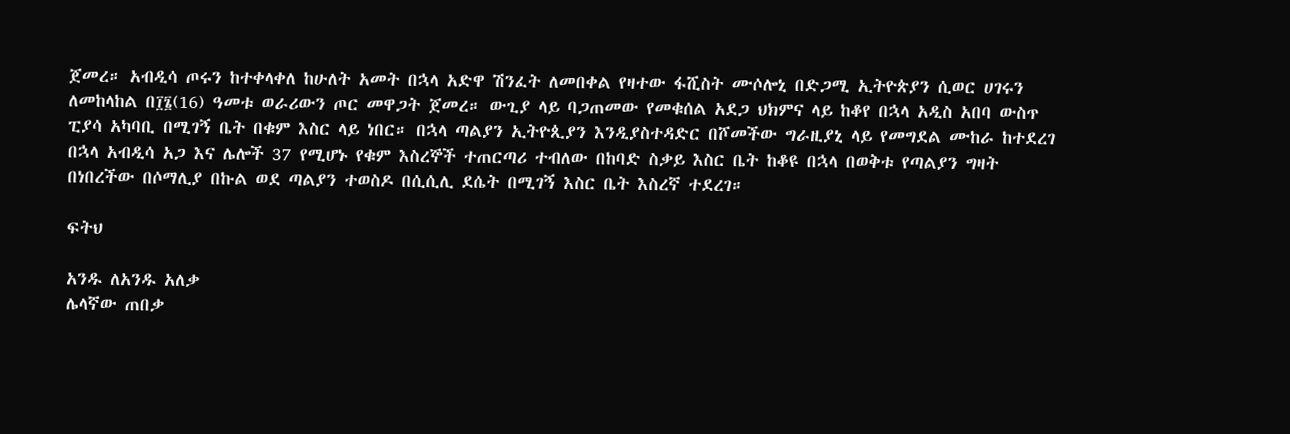ጀመረ። አብዲሳ ጦሩን ከተቀላቀለ ከሁለት አመት በኋላ አድዋ ሽንፈት ለመበቀል የዛተው ፋሺስት ሙሶሎኒ በድጋሚ ኢትዮጵያን ሲወር ሀገሩን ለመከላከል በ፲፮(16) ዓመቱ ወራሪውን ጦር መዋጋት ጀመረ። ውጊያ ላይ ባጋጠመው የመቁሰል አደጋ ህክምና ላይ ከቆየ በኋላ አዲስ አበባ ውስጥ ፒያሳ አካባቢ በሚገኝ ቤት በቁም እስር ላይ ነበር። በኋላ ጣልያን ኢትዮጲያን እንዲያስተዳድር በሾመችው ግራዚያኒ ላይ የመግደል ሙከራ ከተደረገ በኋላ አብዲሳ አጋ እና ሌሎች 37 የሚሆኑ የቁም እስረኞች ተጠርጣሪ ተብለው በከባድ ስቃይ እስር ቤት ከቆዩ በኋላ በወቅቱ የጣልያን ግዛት በነበረችው በሶማሊያ በኩል ወደ ጣልያን ተወስዶ በሲሲሊ ደሴት በሚገኝ እስር ቤት እስረኛ ተደረገ።

ፍትህ

አንዱ ለአንዱ አለቃ
ሌላኛው ጠበቃ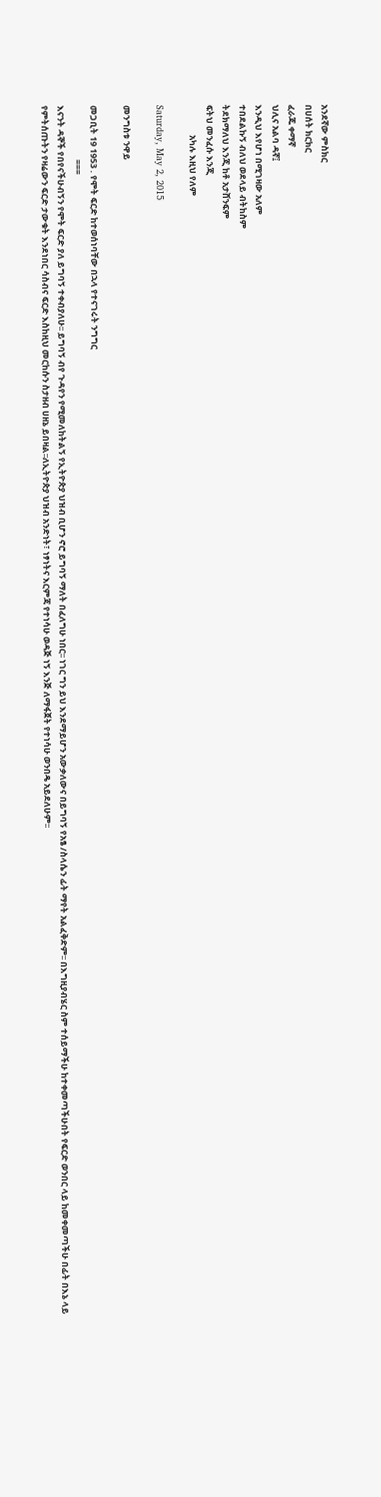አንደኛው ምስክር
በሀሰት ክርክር
ፈራጁ ቀማኛ
ህሊና አልባ ዳኛ፤
እንዲህ እየሆነ በሚገዛው አለም
ተበደልኩኝ ብለህ ወደላይ ብትከስም
ትደክማለህ እንጂ ከቶ አታሸንፍም
ፍትህ መንፈሱ እንጂ
               አካሉ እዚህ የለም

Saturday, May 2, 2015

መንግስቱ ንዋይ

መጋቢት 19 1953 . የሞት ፍርድ ከተወሰነባቸው በኋላ የተናገሩት ንግግር
                           ===
እናንት ዳኞች የበየናችሁብኝን የሞት ፍርድ ያለ ይግባኝ ተቀብያለሁ፡፡ ይግባኝ ብየ ጉዳየን የሚመለከትልኝ የኢትዮጵያ ህዝብ ቢሆን ኖሮ ይግባኝ ማለት በፈለግሁ ነበር፡፡ ነገር ግን ይህ እንደማይሆን አውቃለውና በይግባኝ የአፄ /ስላሴን ፊት ማየት አልፈቅድም፡፡ በእግዚያብሄር ስም ተሰይማችሁ ከተቀመጣችሁበት የፍርድ ወንበር ላይ ከመቀመጣችሁ በፊት በእኔ ላይ የምትሰጡትን የዛሬውን ፍርድ ታውቁት እንደነበር ሳስብና ፍርድ እስከዚህ መርከሱን ስታዘብ ሀዘኔ ይበዛል፡፡ለኢትዮጵያ ህዝብ አንድነት፣ ነፃነትና እርምጃ የተነሳሁ ወዳጅ ነኝ እንጅ ለማፋጀት የተነሳሁ ወንበዴ አይደለሁም፡፡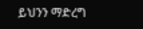ይህንን ማድረግ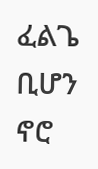ፈልጌ ቢሆን ኖሮ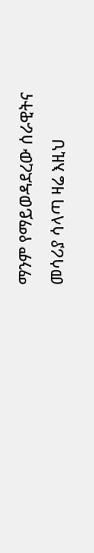ማንም የማይወዳደረው ሰራዊትና መሳሪያ ሳላጣ ዛሬ እዚህ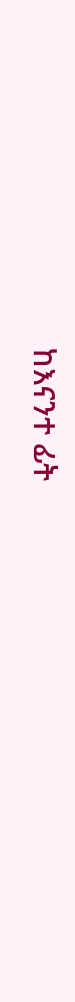ከእናንተ ፊት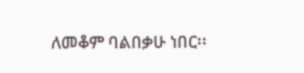ለመቆም ባልበቃሁ ነበር፡፡